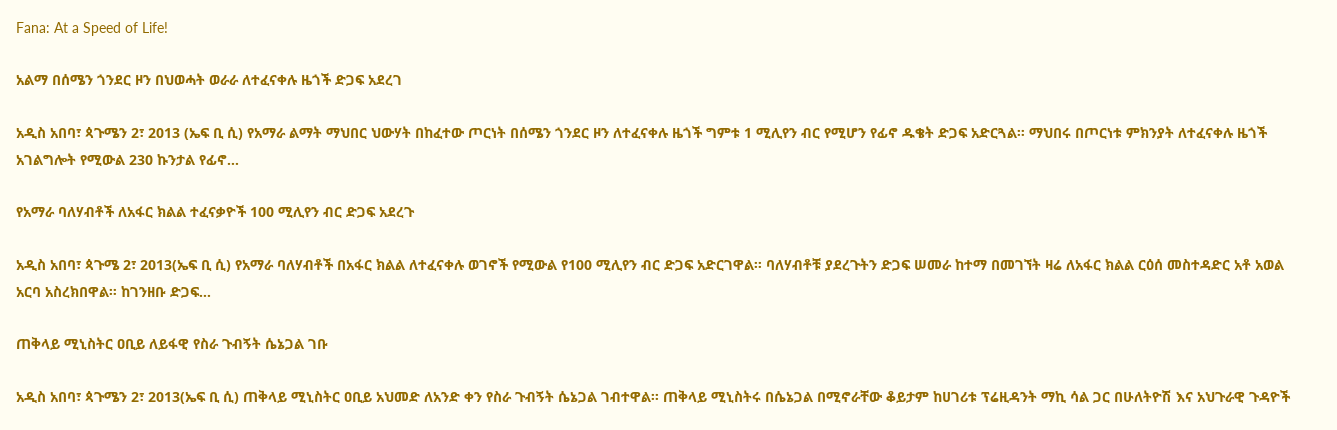Fana: At a Speed of Life!

አልማ በሰሜን ጎንደር ዞን በህወሓት ወራራ ለተፈናቀሉ ዜጎች ድጋፍ አደረገ

አዲስ አበባ፣ ጳጉሜን 2፣ 2013 (ኤፍ ቢ ሲ) የአማራ ልማት ማህበር ህውሃት በከፈተው ጦርነት በሰሜን ጎንደር ዞን ለተፈናቀሉ ዜጎች ግምቱ 1 ሚሊየን ብር የሚሆን የፊኖ ዱቄት ድጋፍ አድርጓል። ማህበሩ በጦርነቱ ምክንያት ለተፈናቀሉ ዜጎች አገልግሎት የሚውል 230 ኩንታል የፊኖ…

የአማራ ባለሃብቶች ለአፋር ክልል ተፈናቃዮች 100 ሚሊየን ብር ድጋፍ አደረጉ

አዲስ አበባ፣ ጳጉሜ 2፣ 2013(ኤፍ ቢ ሲ) የአማራ ባለሃብቶች በአፋር ክልል ለተፈናቀሉ ወገኖች የሚውል የ100 ሚሊየን ብር ድጋፍ አድርገዋል፡፡ ባለሃብቶቹ ያደረጉትን ድጋፍ ሠመራ ከተማ በመገኘት ዛሬ ለአፋር ክልል ርዕሰ መስተዳድር አቶ አወል አርባ አስረክበዋል። ከገንዘቡ ድጋፍ…

ጠቅላይ ሚኒስትር ዐቢይ ለይፋዊ የስራ ጉብኝት ሴኔጋል ገቡ

አዲስ አበባ፣ ጳጉሜን 2፣ 2013(ኤፍ ቢ ሲ) ጠቅላይ ሚኒስትር ዐቢይ አህመድ ለአንድ ቀን የስራ ጉብኝት ሴኔጋል ገብተዋል፡፡ ጠቅላይ ሚኒስትሩ በሴኔጋል በሚኖራቸው ቆይታም ከሀገሪቱ ፕሬዚዳንት ማኪ ሳል ጋር በሁለትዮሽ እና አህጉራዊ ጉዳዮች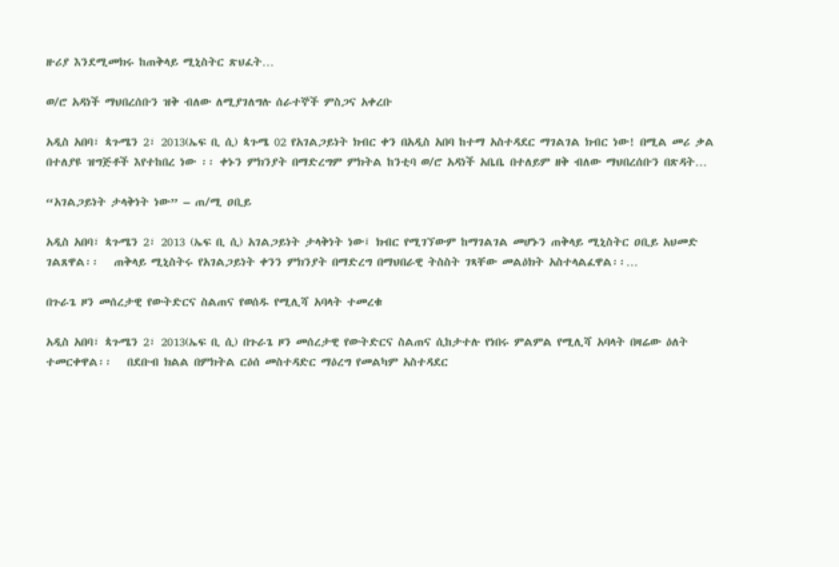ዙሪያ እንደሚመክሩ ከጠቅላይ ሚኒስትር ጽህፈት…

ወ/ሮ አዳነች ማህበረሰቡን ዝቅ ብለው ለሚያገለግሉ ሰራተኞች ምስጋና አቀረቡ

አዲስ አበባ፣ ጳጉሜን 2፣ 2013(ኤፍ ቢ ሲ) ጳጉሜ 02 የአገልጋይነት ክብር ቀን በአዲስ አበባ ከተማ አስተዳደር ማገልገል ክብር ነው! በሚል መሪ ቃል በተለያዩ ዝግጅቶች እየተከበረ ነው ፡፡ ቀኑን ምክንያት በማድረግም ምክትል ከንቲባ ወ/ሮ አዳነች አቤቤ በተለይም ዘቅ ብለው ማህበረሰቡን በጽዳት…

“አገልጋይነት ታላቅነት ነው” – ጠ/ሚ ዐቢይ

አዲስ አበባ፣ ጳጉሜን 2፣ 2013 (ኤፍ ቢ ሲ) አገልጋይነት ታላቅነት ነው፤ ክብር የሚገኘውም ከማገልገል መሆኑን ጠቅላይ ሚኒስትር ዐቢይ አህመድ ገልጸዋል፡፡   ጠቅላይ ሚኒስትሩ የአገልጋይነት ቀንን ምክንያት በማድረግ በማህበራዊ ትስስት ገጻቸው መልዕክት አስተላልፈዋል፡፡…

በጉራጌ ዞን መሰረታዊ የውትድርና ስልጠና የወሰዱ የሚሊሻ አባላት ተመረቁ

አዲስ አበባ፣ ጳጉሜን 2፣ 2013(ኤፍ ቢ ሲ) በጉራጌ ዞን መሰረታዊ የውትድርና ስልጠና ሲከታተሉ የነበሩ ምልምል የሚሊሻ አባላት በዛሬው ዕለት ተመርቀዋል፡፡   በደቡብ ክልል በምክትል ርዕሰ መስተዳድር ማዕረግ የመልካም አስተዳደር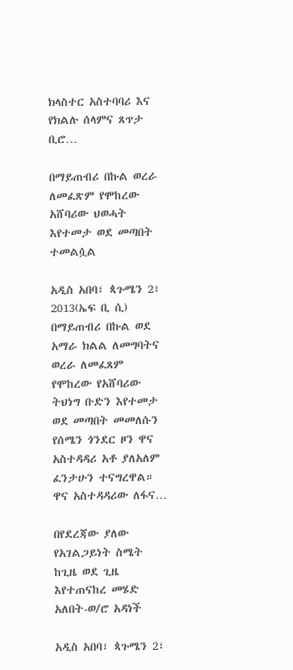ክላስተር አስተባባሪ እና የክልሉ ሰላምና ጸጥታ ቢሮ…

በማይጠብሪ በኩል ወረራ ለመፈጽም የሞከረው አሸባሪው ህወሓት እየተመታ ወደ መጣበት ተመልሷል

አዲስ አበባ፣ ጳጉሜን 2፣ 2013(ኤፍ ቢ ሲ) በማይጠብሪ በኩል ወደ አማራ ክልል ለመግባትና ወረራ ለመፈጸም የሞከረው የአሸባሪው ትህነግ ቡድን እየተመታ ወደ መጣበት መመለሱን የሰሜን ጎንደር ዞን ዋና አስተዳዳሪ አቶ ያለአለም ፈንታሁን ተናግረዋል።   ዋና አስተዳዳሪው ለፋና…

በየደረጃው ያለው የአገልጋይነት ስሜት ከጊዜ ወደ ጊዜ እየተጠናከረ መሄድ አለበት-ወ/ሮ አዳነች

አዲስ አበባ፣ ጳጉሜን 2፣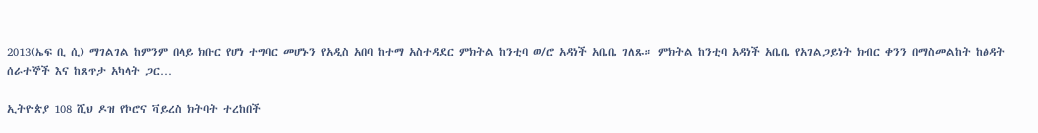2013(ኤፍ ቢ ሲ) ማገልገል ከምንም በላይ ክቡር የሆነ ተግባር መሆኑን የአዲስ አበባ ከተማ አስተዳደር ምክትል ከንቲባ ወ/ሮ አዳነች አቤቤ ገለጹ። ምክትል ከንቲባ አዳነች አቤቤ የአገልጋይነት ክብር ቀንን በማስመልከት ከፅዳት ሰራተኞች እና ከጸጥታ አካላት ጋር…

ኢትዮጵያ 108 ሺህ ዶዝ የኮሮና ቫይረስ ክትባት ተረከበች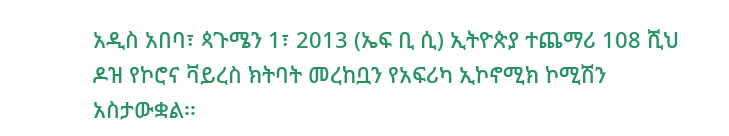አዲስ አበባ፣ ጳጉሜን 1፣ 2013 (ኤፍ ቢ ሲ) ኢትዮጵያ ተጨማሪ 108 ሺህ ዶዝ የኮሮና ቫይረስ ክትባት መረከቧን የአፍሪካ ኢኮኖሚክ ኮሚሽን አስታውቋል፡፡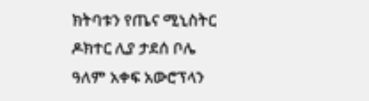ክትባቱን የጤና ሚኒስትር ዶክተር ሊያ ታደሰ ቦሌ ዓለም አቀፍ አውሮፕላን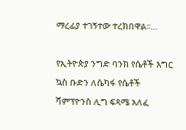ማረፊያ ተገኝተው ተረክበዋል፡፡…

የኢትዮጵያ ንግድ ባንክ የሴቶች እግር ኳስ ቡድን ለሴካፋ የሴቶች ሻምፕዮንስ ሊግ ፍጻሜ አለፈ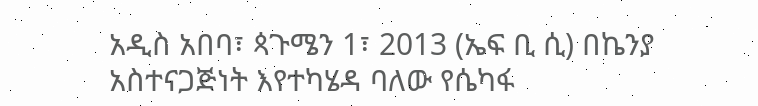አዲስ አበባ፣ ጳጉሜን 1፣ 2013 (ኤፍ ቢ ሲ) በኬንያ አስተናጋጅነት እየተካሄዳ ባለው የሴካፋ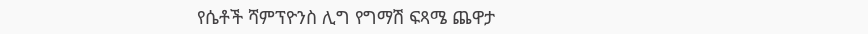የሴቶች ሻምፕዮንስ ሊግ የግማሽ ፍጻሜ ጨዋታ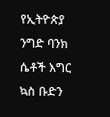የኢትዮጵያ ንግድ ባንክ ሴቶች እግር ኳስ ቡድን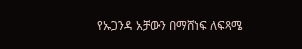የኡጋንዳ አቻውን በማሸነፍ ለፍጻሜ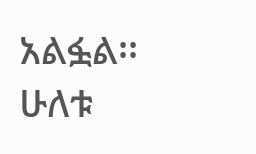አልፏል፡፡ ሁለቱ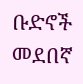ቡድኖች መደበኛ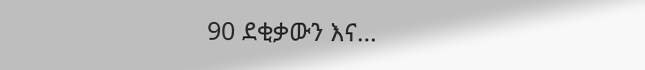90 ደቂቃውን እና…